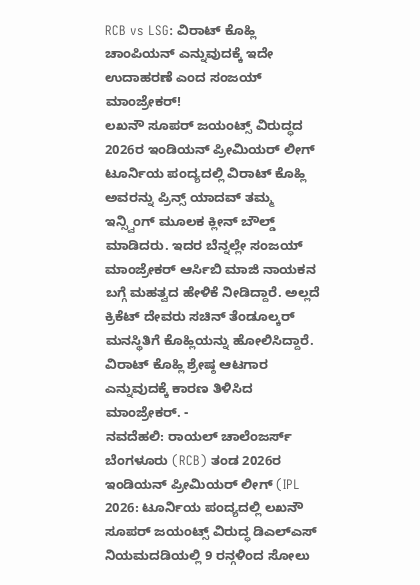RCB vs LSG: ವಿರಾಟ್ ಕೊಹ್ಲಿ ಚಾಂಪಿಯನ್ ಎನ್ನುವುದಕ್ಕೆ ಇದೇ ಉದಾಹರಣೆ ಎಂದ ಸಂಜಯ್ ಮಾಂಜ್ರೇಕರ್!
ಲಖನೌ ಸೂಪರ್ ಜಯಂಟ್ಸ್ ವಿರುದ್ಧದ 2026ರ ಇಂಡಿಯನ್ ಪ್ರೀಮಿಯರ್ ಲೀಗ್ ಟೂರ್ನಿಯ ಪಂದ್ಯದಲ್ಲಿ ವಿರಾಟ್ ಕೊಹ್ಲಿ ಅವರನ್ನು ಪ್ರಿನ್ಸ್ ಯಾದವ್ ತಮ್ಮ ಇನ್ಸ್ವಿಂಗ್ ಮೂಲಕ ಕ್ಲೀನ್ ಬೌಲ್ಡ್ ಮಾಡಿದರು. ಇದರ ಬೆನ್ನಲ್ಲೇ ಸಂಜಯ್ ಮಾಂಜ್ರೇಕರ್ ಆರ್ಸಿಬಿ ಮಾಜಿ ನಾಯಕನ ಬಗ್ಗೆ ಮಹತ್ವದ ಹೇಳಿಕೆ ನೀಡಿದ್ದಾರೆ. ಅಲ್ಲದೆ ಕ್ರಿಕೆಟ್ ದೇವರು ಸಚಿನ್ ತೆಂಡೂಲ್ಕರ್ ಮನಸ್ಥಿತಿಗೆ ಕೊಹ್ಲಿಯನ್ನು ಹೋಲಿಸಿದ್ದಾರೆ.
ವಿರಾಟ್ ಕೊಹ್ಲಿ ಶ್ರೇಷ್ಠ ಆಟಗಾರ ಎನ್ನುವುದಕ್ಕೆ ಕಾರಣ ತಿಳಿಸಿದ ಮಾಂಜ್ರೇಕರ್. -
ನವದೆಹಲಿ: ರಾಯಲ್ ಚಾಲೆಂಜರ್ಸ್ ಬೆಂಗಳೂರು (RCB) ತಂಡ 2026ರ ಇಂಡಿಯನ್ ಪ್ರೀಮಿಯರ್ ಲೀಗ್ (IPL 2026: ಟೂರ್ನಿಯ ಪಂದ್ಯದಲ್ಲಿ ಲಖನೌ ಸೂಪರ್ ಜಯಂಟ್ಸ್ ವಿರುದ್ಧ ಡಿಎಲ್ಎಸ್ ನಿಯಮದಡಿಯಲ್ಲಿ 9 ರನ್ಗಳಿಂದ ಸೋಲು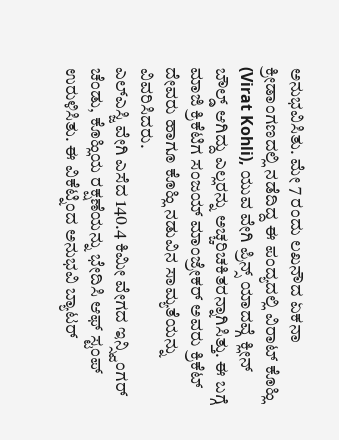ಅನುಭವಿಸಿತು. ಮೇ 7 ರಂದು ಲಖನೌದ ಏಕನಾ ಕ್ರೀಡಾಂಗಣದಲ್ಲಿ ನಡೆದಿದ್ದ ಈ ಪಂದ್ಯದಲ್ಲಿ ವಿರಾಟ್ ಕೊಹ್ಲಿ (Virat Kohli), ಯುವ ವೇಗಿ ಪ್ರಿನ್ಸ್ ಯಾದವ್ಗೆ ಕ್ಲೀನ್ ಬೌಲ್ಡ್ ಆಗಿದ್ದು ಎಲ್ಲರನ್ನು ಅಚ್ಚರಿಚಕಿತರನ್ನಾಗಿಸಿತ್ತು. ಈ ಬಗ್ಗೆ ಮಾಜಿ ಕ್ರಿಕೆಟಿಗ ಸಂಜಯ್ ಮಾಂಜ್ರೇಕರ್ ಅವರು ಕ್ರಿಕೆಟ್ ದೇವರು ಹಾಗೂ ಕೊಹ್ಲಿ ನಡುವಿನ ಸಾಮ್ಯತೆಯನ್ನು ವಿವರಿಸಿದರು.
ಎಲ್ಎಸ್ಜಿ ವೇಗಿ ಎಸೆದ 140.4 ಕಿಮೀ ವೇಗದ ಇನ್ಸ್ವಿಂಗರ್ ಚೆಂಡು, ಕೊಹ್ಲಿಯ ರಕ್ಷಣೆಯನ್ನು ಭೇದಿಸಿ ಆಫ್ ಸ್ಟಂಪ್ ಉರುಳಿಸಿತು. ಈ ವಿಕೆಟ್ನಿಂದ ಅನುಭವಿ ಬ್ಯಾಟರ್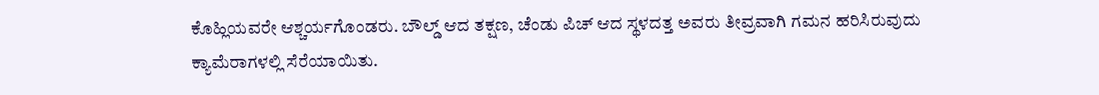ಕೊಹ್ಲಿಯವರೇ ಆಶ್ಚರ್ಯಗೊಂಡರು. ಬೌಲ್ಡ್ ಆದ ತಕ್ಷಣ, ಚೆಂಡು ಪಿಚ್ ಆದ ಸ್ಥಳದತ್ತ ಅವರು ತೀವ್ರವಾಗಿ ಗಮನ ಹರಿಸಿರುವುದು ಕ್ಯಾಮೆರಾಗಳಲ್ಲಿ ಸೆರೆಯಾಯಿತು.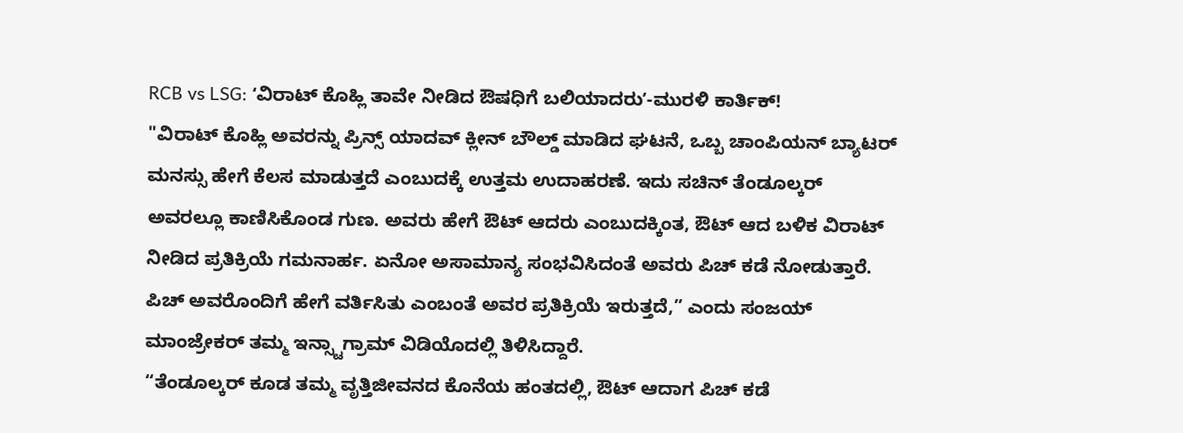RCB vs LSG: ʻವಿರಾಟ್ ಕೊಹ್ಲಿ ತಾವೇ ನೀಡಿದ ಔಷಧಿಗೆ ಬಲಿಯಾದರುʼ-ಮುರಳಿ ಕಾರ್ತಿಕ್!
"ವಿರಾಟ್ ಕೊಹ್ಲಿ ಅವರನ್ನು ಪ್ರಿನ್ಸ್ ಯಾದವ್ ಕ್ಲೀನ್ ಬೌಲ್ಡ್ ಮಾಡಿದ ಘಟನೆ, ಒಬ್ಬ ಚಾಂಪಿಯನ್ ಬ್ಯಾಟರ್ ಮನಸ್ಸು ಹೇಗೆ ಕೆಲಸ ಮಾಡುತ್ತದೆ ಎಂಬುದಕ್ಕೆ ಉತ್ತಮ ಉದಾಹರಣೆ. ಇದು ಸಚಿನ್ ತೆಂಡೂಲ್ಕರ್ ಅವರಲ್ಲೂ ಕಾಣಿಸಿಕೊಂಡ ಗುಣ. ಅವರು ಹೇಗೆ ಔಟ್ ಆದರು ಎಂಬುದಕ್ಕಿಂತ, ಔಟ್ ಆದ ಬಳಿಕ ವಿರಾಟ್ ನೀಡಿದ ಪ್ರತಿಕ್ರಿಯೆ ಗಮನಾರ್ಹ. ಏನೋ ಅಸಾಮಾನ್ಯ ಸಂಭವಿಸಿದಂತೆ ಅವರು ಪಿಚ್ ಕಡೆ ನೋಡುತ್ತಾರೆ. ಪಿಚ್ ಅವರೊಂದಿಗೆ ಹೇಗೆ ವರ್ತಿಸಿತು ಎಂಬಂತೆ ಅವರ ಪ್ರತಿಕ್ರಿಯೆ ಇರುತ್ತದೆ,” ಎಂದು ಸಂಜಯ್ ಮಾಂಜ್ರೇಕರ್ ತಮ್ಮ ಇನ್ಸ್ಟಾಗ್ರಾಮ್ ವಿಡಿಯೊದಲ್ಲಿ ತಿಳಿಸಿದ್ದಾರೆ.
“ತೆಂಡೂಲ್ಕರ್ ಕೂಡ ತಮ್ಮ ವೃತ್ತಿಜೀವನದ ಕೊನೆಯ ಹಂತದಲ್ಲಿ, ಔಟ್ ಆದಾಗ ಪಿಚ್ ಕಡೆ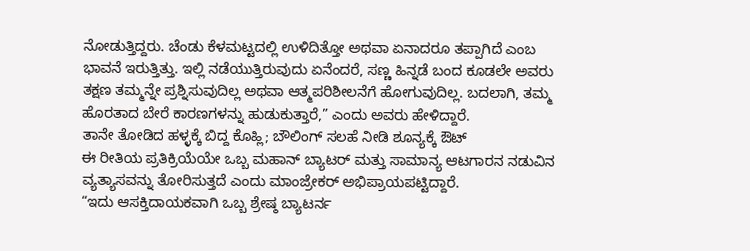ನೋಡುತ್ತಿದ್ದರು. ಚೆಂಡು ಕೆಳಮಟ್ಟದಲ್ಲಿ ಉಳಿದಿತ್ತೋ ಅಥವಾ ಏನಾದರೂ ತಪ್ಪಾಗಿದೆ ಎಂಬ ಭಾವನೆ ಇರುತ್ತಿತ್ತು. ಇಲ್ಲಿ ನಡೆಯುತ್ತಿರುವುದು ಏನೆಂದರೆ, ಸಣ್ಣ ಹಿನ್ನಡೆ ಬಂದ ಕೂಡಲೇ ಅವರು ತಕ್ಷಣ ತಮ್ಮನ್ನೇ ಪ್ರಶ್ನಿಸುವುದಿಲ್ಲ ಅಥವಾ ಆತ್ಮಪರಿಶೀಲನೆಗೆ ಹೋಗುವುದಿಲ್ಲ. ಬದಲಾಗಿ, ತಮ್ಮ ಹೊರತಾದ ಬೇರೆ ಕಾರಣಗಳನ್ನು ಹುಡುಕುತ್ತಾರೆ,” ಎಂದು ಅವರು ಹೇಳಿದ್ದಾರೆ.
ತಾನೇ ತೋಡಿದ ಹಳ್ಳಕ್ಕೆ ಬಿದ್ದ ಕೊಹ್ಲಿ; ಬೌಲಿಂಗ್ ಸಲಹೆ ನೀಡಿ ಶೂನ್ಯಕ್ಕೆ ಔಟ್
ಈ ರೀತಿಯ ಪ್ರತಿಕ್ರಿಯೆಯೇ ಒಬ್ಬ ಮಹಾನ್ ಬ್ಯಾಟರ್ ಮತ್ತು ಸಾಮಾನ್ಯ ಆಟಗಾರನ ನಡುವಿನ ವ್ಯತ್ಯಾಸವನ್ನು ತೋರಿಸುತ್ತದೆ ಎಂದು ಮಾಂಜ್ರೇಕರ್ ಅಭಿಪ್ರಾಯಪಟ್ಟಿದ್ದಾರೆ.
“ಇದು ಆಸಕ್ತಿದಾಯಕವಾಗಿ ಒಬ್ಬ ಶ್ರೇಷ್ಠ ಬ್ಯಾಟರ್ನ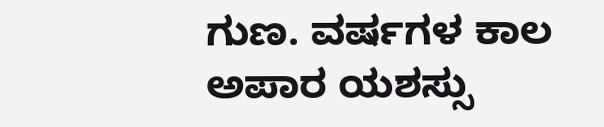ಗುಣ. ವರ್ಷಗಳ ಕಾಲ ಅಪಾರ ಯಶಸ್ಸು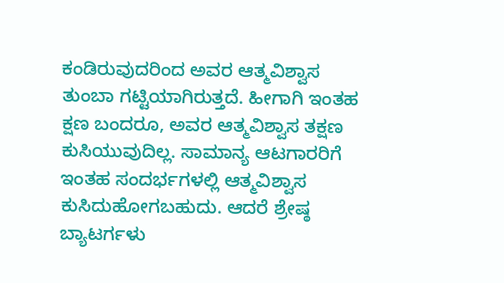ಕಂಡಿರುವುದರಿಂದ ಅವರ ಆತ್ಮವಿಶ್ವಾಸ ತುಂಬಾ ಗಟ್ಟಿಯಾಗಿರುತ್ತದೆ. ಹೀಗಾಗಿ ಇಂತಹ ಕ್ಷಣ ಬಂದರೂ, ಅವರ ಆತ್ಮವಿಶ್ವಾಸ ತಕ್ಷಣ ಕುಸಿಯುವುದಿಲ್ಲ. ಸಾಮಾನ್ಯ ಆಟಗಾರರಿಗೆ ಇಂತಹ ಸಂದರ್ಭಗಳಲ್ಲಿ ಆತ್ಮವಿಶ್ವಾಸ ಕುಸಿದುಹೋಗಬಹುದು. ಆದರೆ ಶ್ರೇಷ್ಠ ಬ್ಯಾಟರ್ಗಳು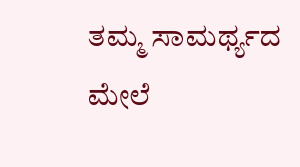ತಮ್ಮ ಸಾಮರ್ಥ್ಯದ ಮೇಲೆ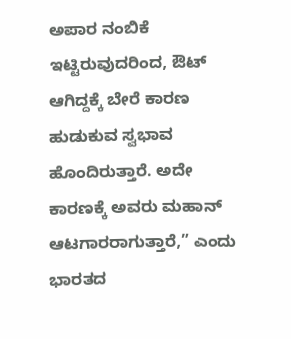ಅಪಾರ ನಂಬಿಕೆ ಇಟ್ಟಿರುವುದರಿಂದ, ಔಟ್ ಆಗಿದ್ದಕ್ಕೆ ಬೇರೆ ಕಾರಣ ಹುಡುಕುವ ಸ್ವಭಾವ ಹೊಂದಿರುತ್ತಾರೆ. ಅದೇ ಕಾರಣಕ್ಕೆ ಅವರು ಮಹಾನ್ ಆಟಗಾರರಾಗುತ್ತಾರೆ,” ಎಂದು ಭಾರತದ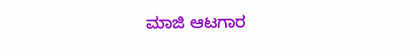ಮಾಜಿ ಆಟಗಾರ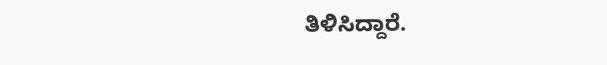ತಿಳಿಸಿದ್ದಾರೆ.